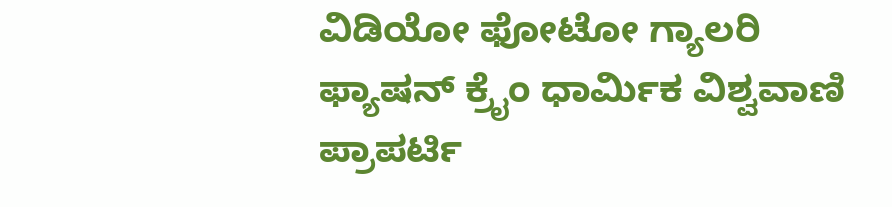ವಿಡಿಯೋ ಫೋಟೋ ಗ್ಯಾಲರಿ ಫ್ಯಾಷನ್ ಕ್ರೈಂ ಧಾರ್ಮಿಕ ವಿಶ್ವವಾಣಿ ಪ್ರಾಪರ್ಟಿ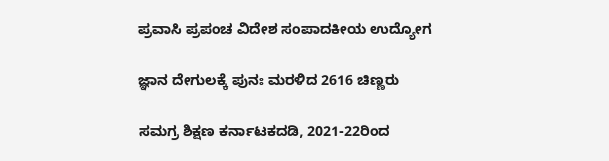ಪ್ರವಾಸಿ ಪ್ರಪಂಚ ವಿದೇಶ ಸಂಪಾದಕೀಯ ಉದ್ಯೋಗ

ಜ್ಞಾನ ದೇಗುಲಕ್ಕೆ ಪುನಃ ಮರಳಿದ 2616 ಚಿಣ್ಣರು

ಸಮಗ್ರ ಶಿಕ್ಷಣ ಕರ್ನಾಟಕದಡಿ, 2021-22ರಿಂದ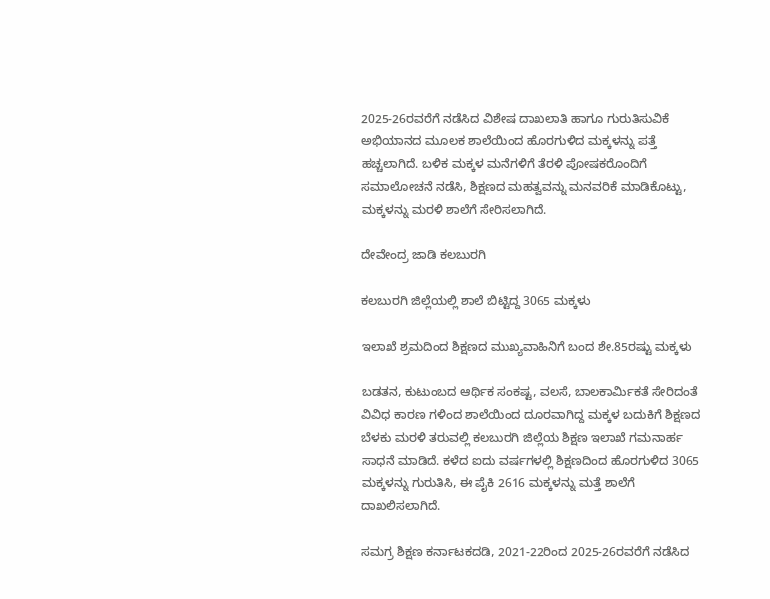2025-26ರವರೆಗೆ ನಡೆಸಿದ ವಿಶೇಷ ದಾಖಲಾತಿ ಹಾಗೂ ಗುರುತಿಸುವಿಕೆ ಅಭಿಯಾನದ ಮೂಲಕ ಶಾಲೆಯಿಂದ ಹೊರಗುಳಿದ ಮಕ್ಕಳನ್ನು ಪತ್ತೆ ಹಚ್ಚಲಾಗಿದೆ. ಬಳಿಕ ಮಕ್ಕಳ ಮನೆಗಳಿಗೆ ತೆರಳಿ ಪೋಷಕರೊಂದಿಗೆ ಸಮಾಲೋಚನೆ ನಡೆಸಿ, ಶಿಕ್ಷಣದ ಮಹತ್ವವನ್ನು ಮನವರಿಕೆ ಮಾಡಿಕೊಟ್ಟು, ಮಕ್ಕಳನ್ನು ಮರಳಿ ಶಾಲೆಗೆ ಸೇರಿಸಲಾಗಿದೆ.

ದೇವೇಂದ್ರ ಜಾಡಿ ಕಲಬುರಗಿ

ಕಲಬುರಗಿ ಜಿಲ್ಲೆಯಲ್ಲಿ ಶಾಲೆ ಬಿಟ್ಟಿದ್ದ 3065 ಮಕ್ಕಳು

ಇಲಾಖೆ ಶ್ರಮದಿಂದ ಶಿಕ್ಷಣದ ಮುಖ್ಯವಾಹಿನಿಗೆ ಬಂದ ಶೇ.85ರಷ್ಟು ಮಕ್ಕಳು

ಬಡತನ, ಕುಟುಂಬದ ಆರ್ಥಿಕ ಸಂಕಷ್ಟ, ವಲಸೆ, ಬಾಲಕಾರ್ಮಿಕತೆ ಸೇರಿದಂತೆ ವಿವಿಧ ಕಾರಣ ಗಳಿಂದ ಶಾಲೆಯಿಂದ ದೂರವಾಗಿದ್ದ ಮಕ್ಕಳ ಬದುಕಿಗೆ ಶಿಕ್ಷಣದ ಬೆಳಕು ಮರಳಿ ತರುವಲ್ಲಿ ಕಲಬುರಗಿ ಜಿಲ್ಲೆಯ ಶಿಕ್ಷಣ ಇಲಾಖೆ ಗಮನಾರ್ಹ ಸಾಧನೆ ಮಾಡಿದೆ. ಕಳೆದ ಐದು ವರ್ಷಗಳಲ್ಲಿ ಶಿಕ್ಷಣದಿಂದ ಹೊರಗುಳಿದ 3065 ಮಕ್ಕಳನ್ನು ಗುರುತಿಸಿ, ಈ ಪೈಕಿ 2616 ಮಕ್ಕಳನ್ನು ಮತ್ತೆ ಶಾಲೆಗೆ ದಾಖಲಿಸಲಾಗಿದೆ.

ಸಮಗ್ರ ಶಿಕ್ಷಣ ಕರ್ನಾಟಕದಡಿ, 2021-22ರಿಂದ 2025-26ರವರೆಗೆ ನಡೆಸಿದ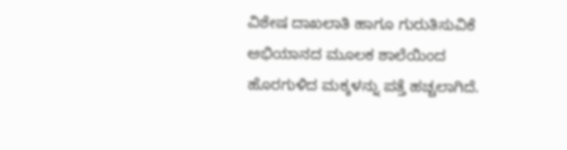ವಿಶೇಷ ದಾಖಲಾತಿ ಹಾಗೂ ಗುರುತಿಸುವಿಕೆ ಅಭಿಯಾನದ ಮೂಲಕ ಶಾಲೆಯಿಂದ ಹೊರಗುಳಿದ ಮಕ್ಕಳನ್ನು ಪತ್ತೆ ಹಚ್ಚಲಾಗಿದೆ.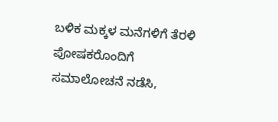ಬಳಿಕ ಮಕ್ಕಳ ಮನೆಗಳಿಗೆ ತೆರಳಿ ಪೋಷಕರೊಂದಿಗೆ ಸಮಾಲೋಚನೆ ನಡೆಸಿ,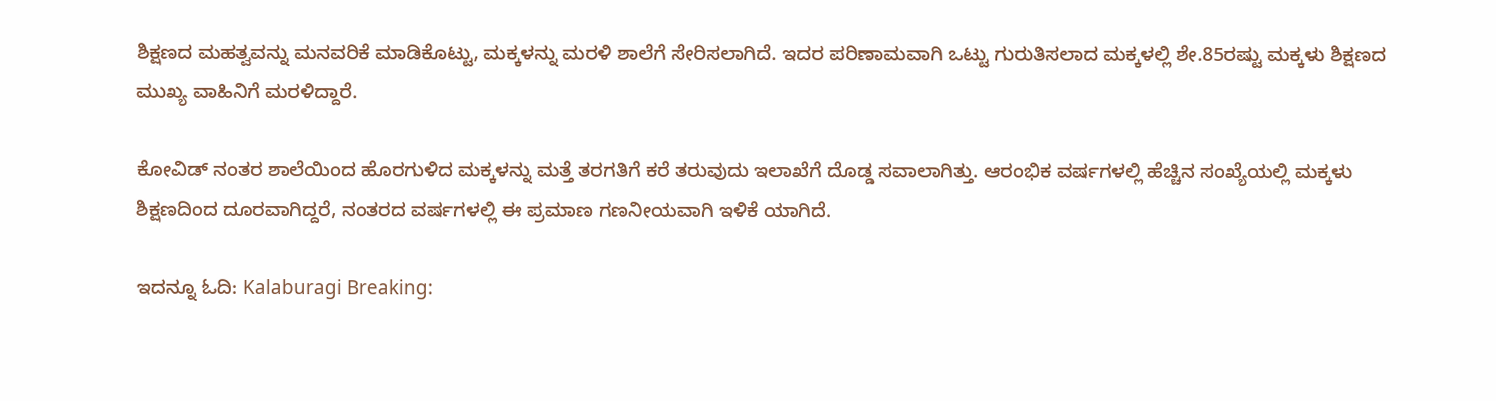ಶಿಕ್ಷಣದ ಮಹತ್ವವನ್ನು ಮನವರಿಕೆ ಮಾಡಿಕೊಟ್ಟು, ಮಕ್ಕಳನ್ನು ಮರಳಿ ಶಾಲೆಗೆ ಸೇರಿಸಲಾಗಿದೆ. ಇದರ ಪರಿಣಾಮವಾಗಿ ಒಟ್ಟು ಗುರುತಿಸಲಾದ ಮಕ್ಕಳಲ್ಲಿ ಶೇ.85ರಷ್ಟು ಮಕ್ಕಳು ಶಿಕ್ಷಣದ ಮುಖ್ಯ ವಾಹಿನಿಗೆ ಮರಳಿದ್ದಾರೆ.

ಕೋವಿಡ್ ನಂತರ ಶಾಲೆಯಿಂದ ಹೊರಗುಳಿದ ಮಕ್ಕಳನ್ನು ಮತ್ತೆ ತರಗತಿಗೆ ಕರೆ ತರುವುದು ಇಲಾಖೆಗೆ ದೊಡ್ಡ ಸವಾಲಾಗಿತ್ತು. ಆರಂಭಿಕ ವರ್ಷಗಳಲ್ಲಿ ಹೆಚ್ಚಿನ ಸಂಖ್ಯೆಯಲ್ಲಿ ಮಕ್ಕಳು ಶಿಕ್ಷಣದಿಂದ ದೂರವಾಗಿದ್ದರೆ, ನಂತರದ ವರ್ಷಗಳಲ್ಲಿ ಈ ಪ್ರಮಾಣ ಗಣನೀಯವಾಗಿ ಇಳಿಕೆ ಯಾಗಿದೆ.

ಇದನ್ನೂ ಓದಿ: Kalaburagi Breaking: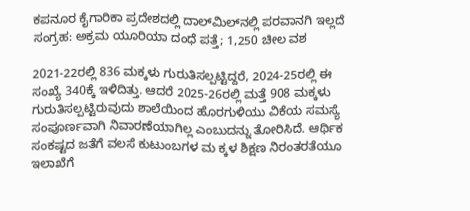ಕಪನೂರ ಕೈಗಾರಿಕಾ ಪ್ರದೇಶದಲ್ಲಿ ದಾಲ್‌ಮಿಲ್‌ನಲ್ಲಿ ಪರವಾನಗಿ ಇಲ್ಲದೆ ಸಂಗ್ರಹ: ಅಕ್ರಮ ಯೂರಿಯಾ ದಂಧೆ ಪತ್ತೆ; 1,250 ಚೀಲ ವಶ

2021-22ರಲ್ಲಿ 836 ಮಕ್ಕಳು ಗುರುತಿಸಲ್ಪಟ್ಟಿದ್ದರೆ, 2024-25ರಲ್ಲಿ ಈ ಸಂಖ್ಯೆ 340ಕ್ಕೆ ಇಳಿದಿತ್ತು. ಆದರೆ 2025-26ರಲ್ಲಿ ಮತ್ತೆ 908 ಮಕ್ಕಳು ಗುರುತಿಸಲ್ಪಟ್ಟಿರುವುದು ಶಾಲೆಯಿಂದ ಹೊರಗುಳಿಯು ವಿಕೆಯ ಸಮಸ್ಯೆ ಸಂಪೂರ್ಣವಾಗಿ ನಿವಾರಣೆಯಾಗಿಲ್ಲ ಎಂಬುದನ್ನು ತೋರಿಸಿದೆ. ಆರ್ಥಿಕ ಸಂಕಷ್ಟದ ಜತೆಗೆ ವಲಸೆ ಕುಟುಂಬಗಳ ಮ ಕ್ಕಳ ಶಿಕ್ಷಣ ನಿರಂತರತೆಯೂ ಇಲಾಖೆಗೆ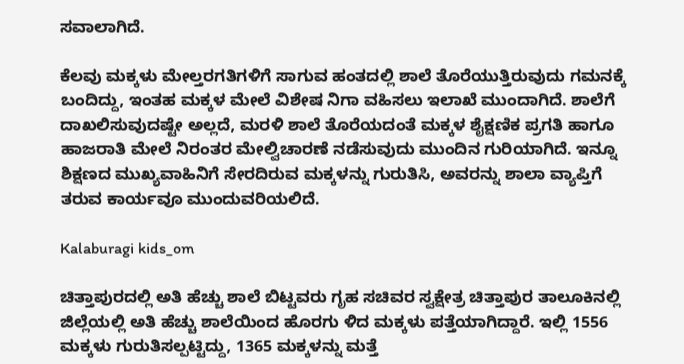ಸವಾಲಾಗಿದೆ.

ಕೆಲವು ಮಕ್ಕಳು ಮೇಲ್ತರಗತಿಗಳಿಗೆ ಸಾಗುವ ಹಂತದಲ್ಲಿ ಶಾಲೆ ತೊರೆಯುತ್ತಿರುವುದು ಗಮನಕ್ಕೆ ಬಂದಿದ್ದು, ಇಂತಹ ಮಕ್ಕಳ ಮೇಲೆ ವಿಶೇಷ ನಿಗಾ ವಹಿಸಲು ಇಲಾಖೆ ಮುಂದಾಗಿದೆ. ಶಾಲೆಗೆ ದಾಖಲಿಸುವುದಷ್ಟೇ ಅಲ್ಲದೆ, ಮರಳಿ ಶಾಲೆ ತೊರೆಯದಂತೆ ಮಕ್ಕಳ ಶೈಕ್ಷಣಿಕ ಪ್ರಗತಿ ಹಾಗೂ ಹಾಜರಾತಿ ಮೇಲೆ ನಿರಂತರ ಮೇಲ್ವಿಚಾರಣೆ ನಡೆಸುವುದು ಮುಂದಿನ ಗುರಿಯಾಗಿದೆ. ಇನ್ನೂ ಶಿಕ್ಷಣದ ಮುಖ್ಯವಾಹಿನಿಗೆ ಸೇರದಿರುವ ಮಕ್ಕಳನ್ನು ಗುರುತಿಸಿ, ಅವರನ್ನು ಶಾಲಾ ವ್ಯಾಪ್ತಿಗೆ ತರುವ ಕಾರ್ಯವೂ ಮುಂದುವರಿಯಲಿದೆ.

Kalaburagi kids_om

ಚಿತ್ತಾಪುರದಲ್ಲಿ ಅತಿ ಹೆಚ್ಚು ಶಾಲೆ ಬಿಟ್ಟವರು ಗೃಹ ಸಚಿವರ ಸ್ವಕ್ಷೇತ್ರ ಚಿತ್ತಾಪುರ ತಾಲೂಕಿನಲ್ಲಿ ಜಿಲ್ಲೆಯಲ್ಲಿ ಅತಿ ಹೆಚ್ಚು ಶಾಲೆಯಿಂದ ಹೊರಗು ಳಿದ ಮಕ್ಕಳು ಪತ್ತೆಯಾಗಿದ್ದಾರೆ. ಇಲ್ಲಿ 1556 ಮಕ್ಕಳು ಗುರುತಿಸಲ್ಪಟ್ಟಿದ್ದು, 1365 ಮಕ್ಕಳನ್ನು ಮತ್ತೆ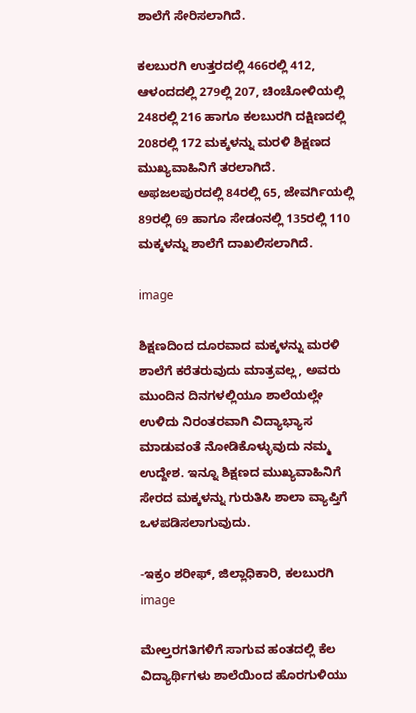ಶಾಲೆಗೆ ಸೇರಿಸಲಾಗಿದೆ.

ಕಲಬುರಗಿ ಉತ್ತರದಲ್ಲಿ 466ರಲ್ಲಿ 412, ಆಳಂದದಲ್ಲಿ 279ಲ್ಲಿ 207, ಚಿಂಚೋಳಿಯಲ್ಲಿ 248ರಲ್ಲಿ 216 ಹಾಗೂ ಕಲಬುರಗಿ ದಕ್ಷಿಣದಲ್ಲಿ 208ರಲ್ಲಿ 172 ಮಕ್ಕಳನ್ನು ಮರಳಿ ಶಿಕ್ಷಣದ ಮುಖ್ಯವಾಹಿನಿಗೆ ತರಲಾಗಿದೆ. ಅಫಜಲಪುರದಲ್ಲಿ 84ರಲ್ಲಿ 65, ಜೇವರ್ಗಿಯಲ್ಲಿ 89ರಲ್ಲಿ 69 ಹಾಗೂ ಸೇಡಂನಲ್ಲಿ 135ರಲ್ಲಿ 110 ಮಕ್ಕಳನ್ನು ಶಾಲೆಗೆ ದಾಖಲಿಸಲಾಗಿದೆ.

image

ಶಿಕ್ಷಣದಿಂದ ದೂರವಾದ ಮಕ್ಕಳನ್ನು ಮರಳಿ ಶಾಲೆಗೆ ಕರೆತರುವುದು ಮಾತ್ರವಲ್ಲ, ಅವರು ಮುಂದಿನ ದಿನಗಳಲ್ಲಿಯೂ ಶಾಲೆಯಲ್ಲೇ ಉಳಿದು ನಿರಂತರವಾಗಿ ವಿದ್ಯಾಭ್ಯಾಸ ಮಾಡುವಂತೆ ನೋಡಿಕೊಳ್ಳುವುದು ನಮ್ಮ ಉದ್ದೇಶ. ಇನ್ನೂ ಶಿಕ್ಷಣದ ಮುಖ್ಯವಾಹಿನಿಗೆ ಸೇರದ ಮಕ್ಕಳನ್ನು ಗುರುತಿಸಿ ಶಾಲಾ ವ್ಯಾಪ್ತಿಗೆ ಒಳಪಡಿಸಲಾಗುವುದು.

-ಇಕ್ರಂ ಶರೀಫ್, ಜಿಲ್ಲಾಧಿಕಾರಿ, ಕಲಬುರಗಿ
image

ಮೇಲ್ತರಗತಿಗಳಿಗೆ ಸಾಗುವ ಹಂತದಲ್ಲಿ ಕೆಲ ವಿದ್ಯಾರ್ಥಿಗಳು ಶಾಲೆಯಿಂದ ಹೊರಗುಳಿಯು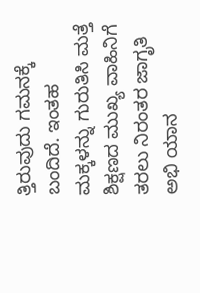ತ್ತಿರುವುದು ಗಮನಕ್ಕೆ ಬಂದಿದೆ. ಇಂತಹ ಮಕ್ಕಳನ್ನು ಗುರುತಿಸಿ ಮತ್ತೆ ಶಿಕ್ಷಣದ ಮುಖ್ಯ ವಾಹಿನಿಗೆ ತರಲು ನಿರಂತರ ಜಾಗೃತಿ ಅಭಿ ಯಾನ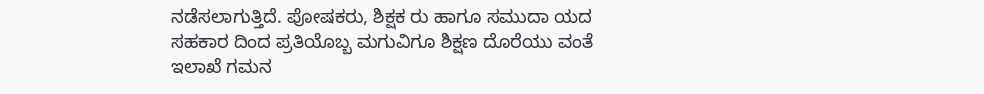ನಡೆಸಲಾಗುತ್ತಿದೆ. ಪೋಷಕರು, ಶಿಕ್ಷಕ ರು ಹಾಗೂ ಸಮುದಾ ಯದ ಸಹಕಾರ ದಿಂದ ಪ್ರತಿಯೊಬ್ಬ ಮಗುವಿಗೂ ಶಿಕ್ಷಣ ದೊರೆಯು ವಂತೆ ಇಲಾಖೆ ಗಮನ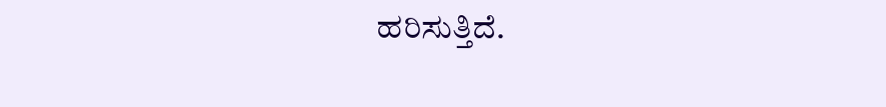ಹರಿಸುತ್ತಿದೆ.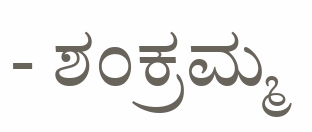- ಶಂಕ್ರಮ್ಮ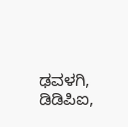ಢವಳಗಿ, ಡಿಡಿಪಿಐ,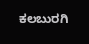ಕಲಬುರಗಿ